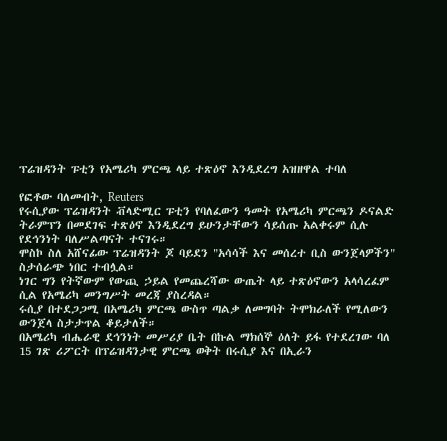ፕሬዝዳንት ፑቲን የአሜሪካ ምርጫ ላይ ተጽዕኖ እንዲደረግ አዝዘዋል ተባለ

የፎቶው ባለመብት, Reuters
የሩሲያው ፕሬዝዳንት ቭላድሚር ፑቲን የባለፈውን ዓመት የአሜሪካ ምርጫን ዶናልድ ትራምፕን በመደገፍ ተጽዕኖ እንዲደረግ ይሁንታቸውን ሳይሰጡ አልቀሩም ሲሉ የደኅንነት ባለሥልጣናት ተናገሩ።
ሞስኮ ስለ አሸናፊው ፕሬዝዳንት ጆ ባይደን "አሳሳች እና መሰረተ ቢስ ውንጀላዎችን" ስታሰራጭ ነበር ተብሏል።
ነገር ግን የትኛውም የውጪ ኃይል የመጨረሻው ውጤት ላይ ተጽዕኖውን አላሳረፈም ሲል የአሜሪካ መንግሥት መረጃ ያስረዳል።
ሩሲያ በተደጋጋሚ በአሜሪካ ምርጫ ውስጥ ጣልቃ ለመግባት ትሞክራለች የሚለውን ውንጀላ ስታታጥል ቆይታለች።
በአሜሪካ ብሔራዊ ደኅንነት መሥሪያ ቤት በኩል ማክሰኞ ዕለት ይፋ የተደረገው ባለ 15 ገጽ ሪፖርት በፕሬዝዳንታዊ ምርጫ ወቅት በሩሲያ እና በኢራን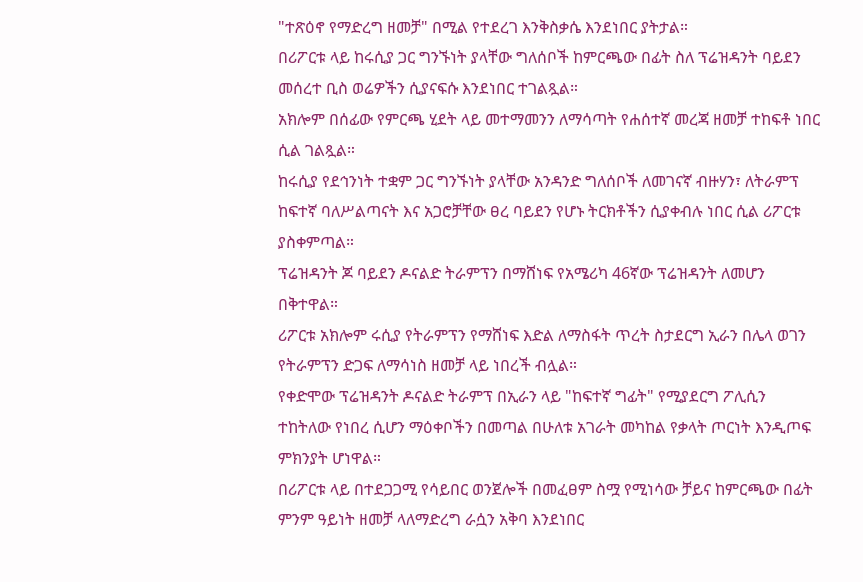"ተጽዕኖ የማድረግ ዘመቻ" በሚል የተደረገ እንቅስቃሴ እንደነበር ያትታል።
በሪፖርቱ ላይ ከሩሲያ ጋር ግንኙነት ያላቸው ግለሰቦች ከምርጫው በፊት ስለ ፕሬዝዳንት ባይደን መሰረተ ቢስ ወሬዎችን ሲያናፍሱ እንደነበር ተገልጿል።
አክሎም በሰፊው የምርጫ ሂደት ላይ መተማመንን ለማሳጣት የሐሰተኛ መረጃ ዘመቻ ተከፍቶ ነበር ሲል ገልጿል።
ከሩሲያ የደኅንነት ተቋም ጋር ግንኙነት ያላቸው አንዳንድ ግለሰቦች ለመገናኛ ብዙሃን፣ ለትራምፕ ከፍተኛ ባለሥልጣናት እና አጋሮቻቸው ፀረ ባይደን የሆኑ ትርክቶችን ሲያቀብሉ ነበር ሲል ሪፖርቱ ያስቀምጣል።
ፕሬዝዳንት ጆ ባይደን ዶናልድ ትራምፕን በማሸነፍ የአሜሪካ 46ኛው ፕሬዝዳንት ለመሆን በቅተዋል።
ሪፖርቱ አክሎም ሩሲያ የትራምፕን የማሸነፍ እድል ለማስፋት ጥረት ስታደርግ ኢራን በሌላ ወገን የትራምፕን ድጋፍ ለማሳነስ ዘመቻ ላይ ነበረች ብሏል።
የቀድሞው ፕሬዝዳንት ዶናልድ ትራምፕ በኢራን ላይ "ከፍተኛ ግፊት" የሚያደርግ ፖሊሲን ተከትለው የነበረ ሲሆን ማዕቀቦችን በመጣል በሁለቱ አገራት መካከል የቃላት ጦርነት እንዲጦፍ ምክንያት ሆነዋል።
በሪፖርቱ ላይ በተደጋጋሚ የሳይበር ወንጀሎች በመፈፀም ስሟ የሚነሳው ቻይና ከምርጫው በፊት ምንም ዓይነት ዘመቻ ላለማድረግ ራሷን አቅባ እንደነበር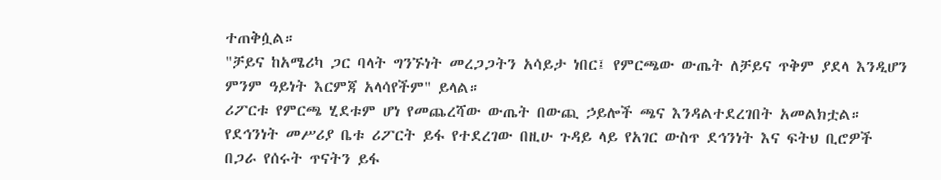ተጠቅሷል።
"ቻይና ከአሜሪካ ጋር ባላት ግንኙነት መረጋጋትን አሳይታ ነበር፤ የምርጫው ውጤት ለቻይና ጥቅም ያደላ እንዲሆን ምንም ዓይነት እርምጃ አላሳየችም" ይላል።
ሪፖርቱ የምርጫ ሂደቱም ሆነ የመጨረሻው ውጤት በውጪ ኃይሎች ጫና እንዳልተደረገበት አመልክቷል።
የደኅንነት መሥሪያ ቤቱ ሪፖርት ይፋ የተደረገው በዚሁ ጉዳይ ላይ የአገር ውስጥ ደኅንነት እና ፍትህ ቢሮዎች በጋራ የሰሩት ጥናትን ይፋ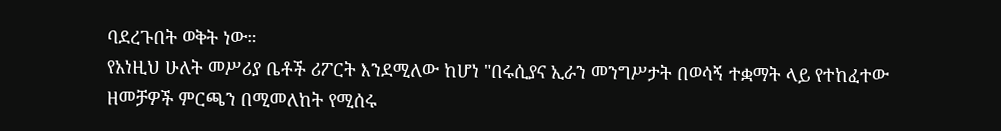ባደረጉበት ወቅት ነው።
የአነዚህ ሁለት መሥሪያ ቤቶች ሪፖርት እንደሚለው ከሆነ "በሩሲያና ኢራን መንግሥታት በወሳኝ ተቋማት ላይ የተከፈተው ዘመቻዎች ምርጫን በሚመለከት የሚሰሩ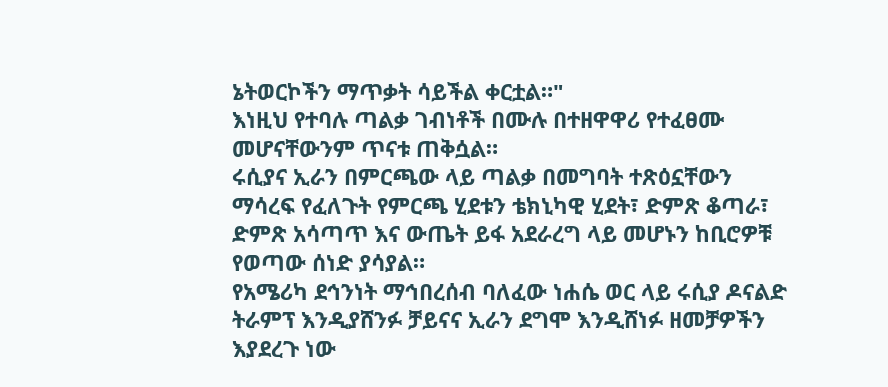ኔትወርኮችን ማጥቃት ሳይችል ቀርቷል።"
እነዚህ የተባሉ ጣልቃ ገብነቶች በሙሉ በተዘዋዋሪ የተፈፀሙ መሆናቸውንም ጥናቱ ጠቅሷል።
ሩሲያና ኢራን በምርጫው ላይ ጣልቃ በመግባት ተጽዕኗቸውን ማሳረፍ የፈለጉት የምርጫ ሂደቱን ቴክኒካዊ ሂደት፣ ድምጽ ቆጣራ፣ ድምጽ አሳጣጥ እና ውጤት ይፋ አደራረግ ላይ መሆኑን ከቢሮዎቹ የወጣው ሰነድ ያሳያል።
የአሜሪካ ደኅንነት ማኅበረሰብ ባለፈው ነሐሴ ወር ላይ ሩሲያ ዶናልድ ትራምፕ እንዲያሸንፉ ቻይናና ኢራን ደግሞ እንዲሸነፉ ዘመቻዎችን እያደረጉ ነው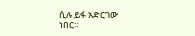ሲሉ ይፋ አድርገው ነበር።